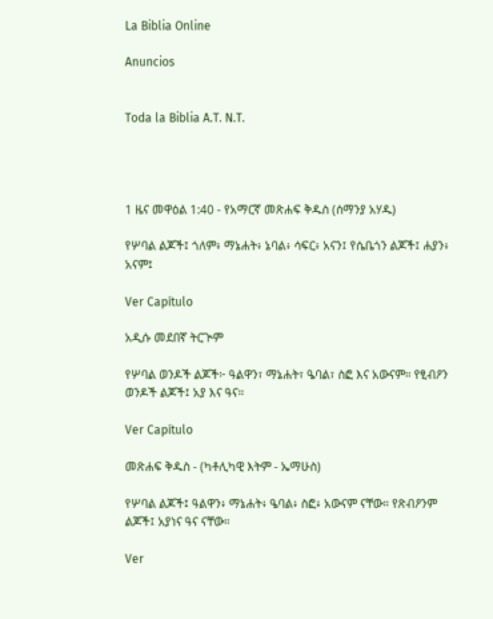La Biblia Online

Anuncios


Toda la Biblia A.T. N.T.




1 ዜና መዋዕል 1:40 - የአማርኛ መጽሐፍ ቅዱስ (ሰማንያ አሃዱ)

የሦባል ልጆች፤ ጎለም፥ ማኔሐት፥ ኔባል፥ ሳፍር፥ አናን፤ የሴቤጎን ልጆች፤ ሐያን፥ አናም፤

Ver Capítulo

አዲሱ መደበኛ ትርጒም

የሦባል ወንዶች ልጆች፦ ዓልዋን፣ ማኔሐት፣ ዔባል፣ ስፎ እና አውናም። የፂብዖን ወንዶች ልጆች፤ አያ እና ዓና።

Ver Capítulo

መጽሐፍ ቅዱስ - (ካቶሊካዊ እትም - ኤማሁስ)

የሦባል ልጆች፤ ዓልዋን፥ ማኔሐት፥ ዔባል፥ ስፎ፥ አውናም ናቸው። የጽብዖንም ልጆች፤ አያነና ዓና ናቸው።

Ver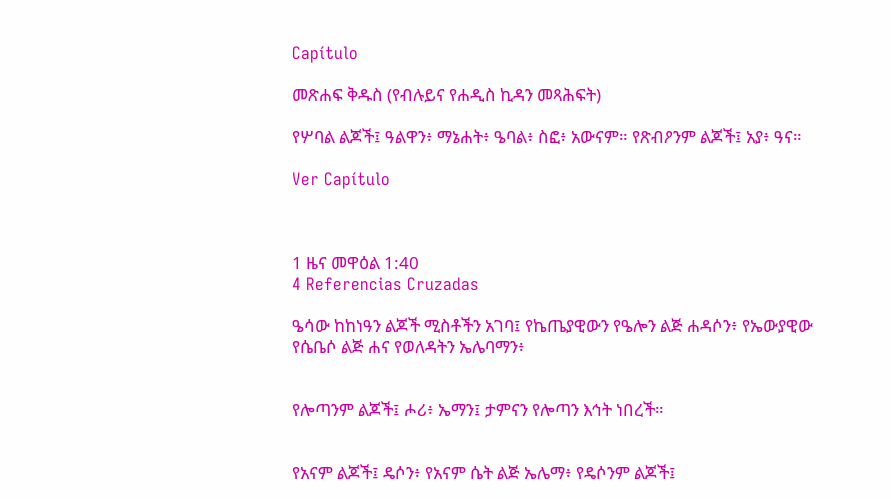Capítulo

መጽሐፍ ቅዱስ (የብሉይና የሐዲስ ኪዳን መጻሕፍት)

የሦባል ልጆች፤ ዓልዋን፥ ማኔሐት፥ ዔባል፥ ስፎ፥ አውናም። የጽብዖንም ልጆች፤ አያ፥ ዓና።

Ver Capítulo



1 ዜና መዋዕል 1:40
4 Referencias Cruzadas

ዔሳው ከከነዓን ልጆች ሚስቶችን አገባ፤ የኬጤያዊውን የዔሎን ልጅ ሐዳሶን፥ የኤውያዊው የሴቤሶ ልጅ ሐና የወለዳትን ኤሌባማን፥


የሎጣንም ልጆች፤ ሖሪ፥ ኤማን፤ ታምናን የሎጣን እኅት ነበረች።


የአናም ልጆች፤ ዴሶን፥ የአናም ሴት ልጅ ኤሌማ፥ የዴሶንም ልጆች፤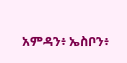አምዳን፥ ኤስቦን፥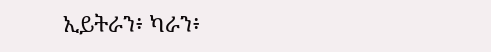ኢይትራን፥ ካራን፥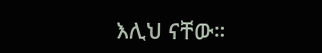እሊህ ናቸው።